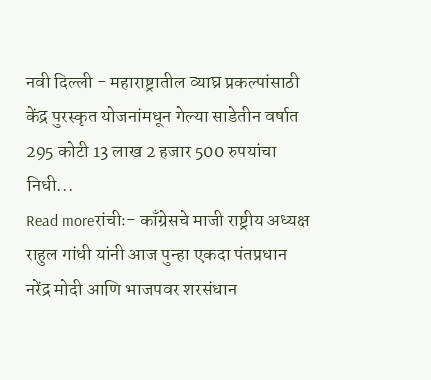नवी दिल्ली - महाराष्ट्रातील व्याघ्र प्रकल्पांसाठी केंद्र पुरस्कृत योजनांमधून गेल्या साडेतीन वर्षात 295 कोटी 13 लाख 2 हजार 500 रुपयांचा निधी...
Read moreरांचीः- काँग्रेसचे माजी राष्ट्रीय अध्यक्ष राहुल गांधी यांनी आज पुन्हा एकदा पंतप्रधान नरेंद्र मोदी आणि भाजपवर शरसंधान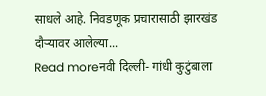साधले आहे. निवडणूक प्रचारासाठी झारखंड दौऱ्यावर आलेल्या...
Read moreनवी दिल्ली- गांधी कुटुंबाला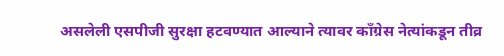असलेली एसपीजी सुरक्षा हटवण्यात आल्याने त्यावर काँग्रेस नेत्यांकडून तीव्र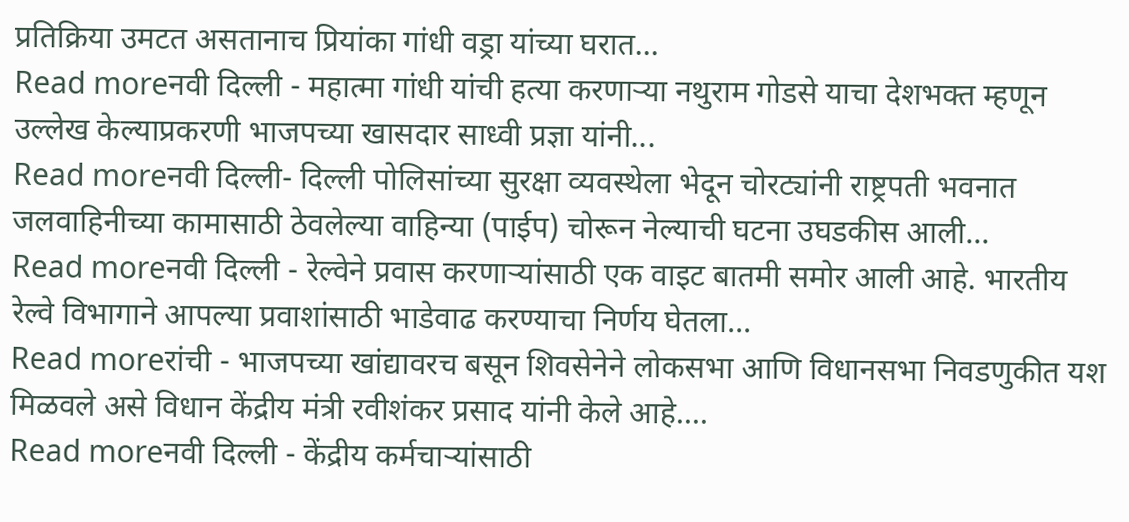प्रतिक्रिया उमटत असतानाच प्रियांका गांधी वड्रा यांच्या घरात...
Read moreनवी दिल्ली - महात्मा गांधी यांची हत्या करणाऱ्या नथुराम गोडसे याचा देशभक्त म्हणून उल्लेख केल्याप्रकरणी भाजपच्या खासदार साध्वी प्रज्ञा यांनी...
Read moreनवी दिल्ली- दिल्ली पोलिसांच्या सुरक्षा व्यवस्थेला भेदून चोरट्यांनी राष्ट्रपती भवनात जलवाहिनीच्या कामासाठी ठेवलेल्या वाहिन्या (पाईप) चोरून नेल्याची घटना उघडकीस आली...
Read moreनवी दिल्ली - रेल्वेने प्रवास करणाऱ्यांसाठी एक वाइट बातमी समोर आली आहे. भारतीय रेल्वे विभागाने आपल्या प्रवाशांसाठी भाडेवाढ करण्याचा निर्णय घेतला...
Read moreरांची - भाजपच्या खांद्यावरच बसून शिवसेनेने लोकसभा आणि विधानसभा निवडणुकीत यश मिळवले असे विधान केंद्रीय मंत्री रवीशंकर प्रसाद यांनी केले आहे....
Read moreनवी दिल्ली - केंद्रीय कर्मचाऱ्यांसाठी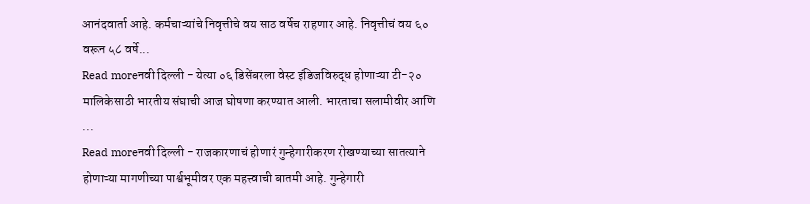आनंदवार्ता आहे. कर्मचाऱ्यांचे निवृत्तीचे वय साठ वर्षेच राहणार आहे. निवृत्तीचं वय ६० वरून ५८ वर्षे...
Read moreनवी दिल्ली - येत्या ०६ डिसेंबरला वेस्ट इंडिजविरुद्ध होणाऱ्या टी-२० मालिकेसाठी भारतीय संघाची आज घोषणा करण्यात आली. भारताचा सलामीवीर आणि ...
Read moreनवी दिल्ली - राजकारणाचं होणारं गुन्हेगारीकरण रोखण्याच्या सातत्याने होणाऱ्या मागणीच्या पार्श्वभूमीवर एक महत्त्वाची बातमी आहे. गुन्हेगारी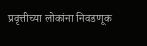प्रवृत्तीच्या लोकांना निवडणूक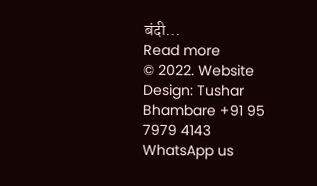बंदी...
Read more
© 2022. Website Design: Tushar Bhambare +91 95 7979 4143
WhatsApp us